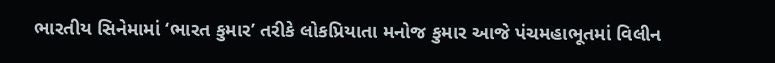ભારતીય સિનેમામાં ‘ભારત કુમાર’ તરીકે લોકપ્રિયાતા મનોજ કુમાર આજે પંચમહાભૂતમાં વિલીન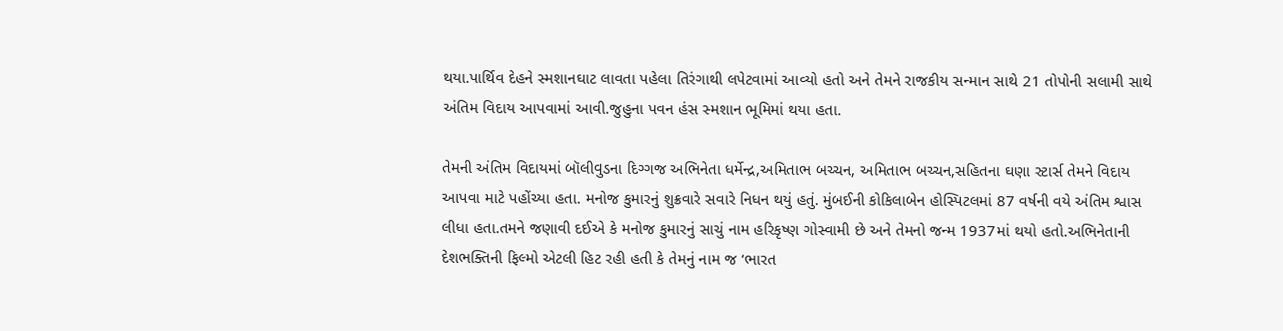થયા.પાર્થિવ દેહને સ્મશાનઘાટ લાવતા પહેલા તિરંગાથી લપેટવામાં આવ્યો હતો અને તેમને રાજકીય સન્માન સાથે 21 તોપોની સલામી સાથે અંતિમ વિદાય આપવામાં આવી.જુહુના પવન હંસ સ્મશાન ભૂમિમાં થયા હતા.

તેમની અંતિમ વિદાયમાં બૉલીવુડના દિગ્ગજ અભિનેતા ધર્મેન્દ્ર,અમિતાભ બચ્ચન, અમિતાભ બચ્ચન,સહિતના ઘણા સ્ટાર્સ તેમને વિદાય આપવા માટે પહોંચ્યા હતા. મનોજ કુમારનું શુક્રવારે સવારે નિધન થયું હતું. મુંબઈની કોકિલાબેન હોસ્પિટલમાં 87 વર્ષની વયે અંતિમ શ્વાસ લીધા હતા.તમને જણાવી દઈએ કે મનોજ કુમારનું સાચું નામ હરિકૃષ્ણ ગોસ્વામી છે અને તેમનો જન્મ 1937માં થયો હતો.અભિનેતાની દેશભક્તિની ફિલ્મો એટલી હિટ રહી હતી કે તેમનું નામ જ ‘ભારત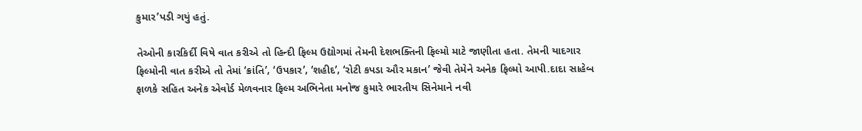કુમાર’પડી ગયું હતું.

તેઓની કારકિર્દી વિષે વાત કરીએ તો હિન્દી ફિલ્મ ઉદ્યોગમાં તેમની દેશભક્તિની ફિલ્મો માટે જાણીતા હતા. તેમની યાદગાર ફિલ્મોની વાત કરીએ તો તેમાં ‘ક્રાંતિ’, ‘ઉપકાર’, ‘શહીદ’, ‘રોટી કપડા ઔર મકાન’ જેવી તેમેને અનેક ફિલ્મો આપી.દાદા સાહેબ ફાળકે સહિત અનેક એવોર્ડ મેળવનાર ફિલ્મ અભિનેતા મનોજ કુમારે ભારતીય સિનેમાને નવી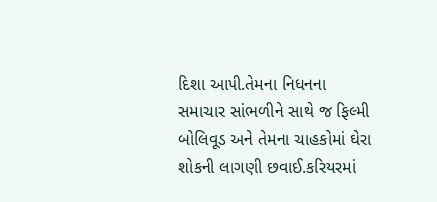દિશા આપી.તેમના નિધનના સમાચાર સાંભળીને સાથે જ ફિલ્મી બોલિવૂડ અને તેમના ચાહકોમાં ઘેરા શોકની લાગણી છવાઈ.કરિયરમાં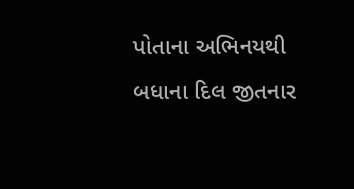પોતાના અભિનયથી બધાના દિલ જીતનાર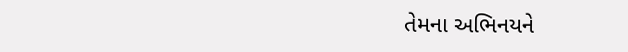તેમના અભિનયને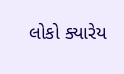લોકો ક્યારેય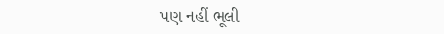પણ નહીં ભૂલી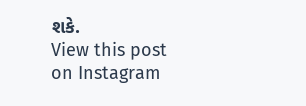શકે.
View this post on Instagram